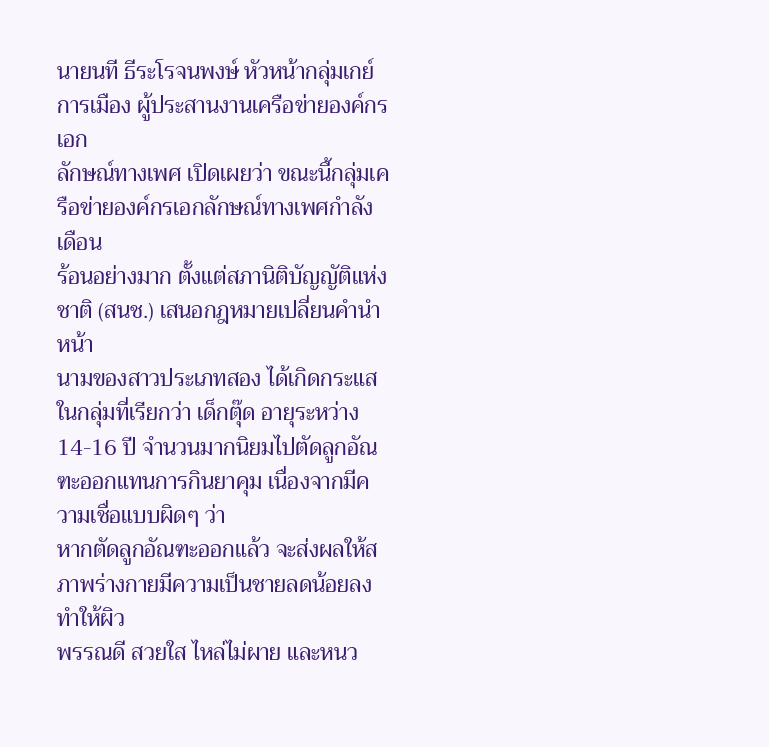นายนที ธีระโรจนพงษ์ หัวหน้ากลุ่มเกย์การเมือง ผู้ประสานงานเครือข่ายองค์กรเอก
ลักษณ์ทางเพศ เปิดเผยว่า ขณะนี้กลุ่มเครือข่ายองค์กรเอกลักษณ์ทางเพศกำลังเดือน
ร้อนอย่างมาก ตั้งแต่สภานิติบัญญัติแห่งชาติ (สนช.) เสนอกฎหมายเปลี่ยนคำนำหน้า
นามของสาวประเภทสอง ได้เกิดกระแสในกลุ่มที่เรียกว่า เด็กตุ๊ด อายุระหว่าง 14-16 ปี จำนวนมากนิยมไปตัดลูกอัณฑะออกแทนการกินยาคุม เนื่องจากมีความเชื่อแบบผิดๆ ว่า
หากตัดลูกอัณฑะออกแล้ว จะส่งผลให้สภาพร่างกายมีความเป็นชายลดน้อยลง ทำให้ผิว
พรรณดี สวยใส ไหล่ไม่ผาย และหนว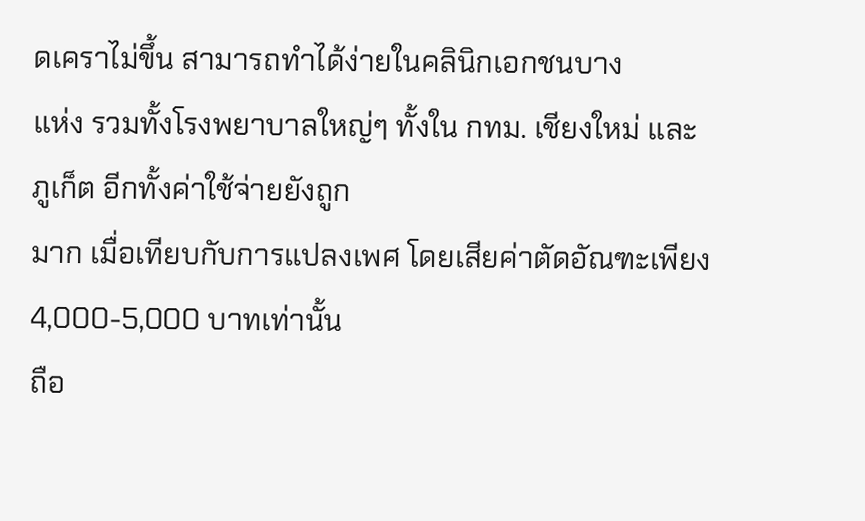ดเคราไม่ขึ้น สามารถทำได้ง่ายในคลินิกเอกชนบาง
แห่ง รวมทั้งโรงพยาบาลใหญ่ๆ ทั้งใน กทม. เชียงใหม่ และภูเก็ต อีกทั้งค่าใช้จ่ายยังถูก
มาก เมื่อเทียบกับการแปลงเพศ โดยเสียค่าตัดอัณฑะเพียง 4,000-5,000 บาทเท่านั้น
ถือ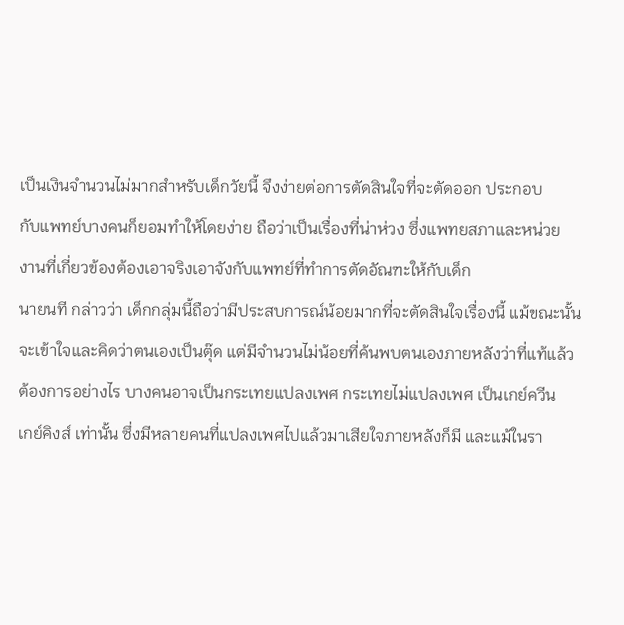เป็นเงินจำนวนไม่มากสำหรับเด็กวัยนี้ จึงง่ายต่อการตัดสินใจที่จะตัดออก ประกอบ
กับแพทย์บางคนก็ยอมทำให้โดยง่าย ถือว่าเป็นเรื่องที่น่าห่วง ซึ่งแพทยสภาและหน่วย
งานที่เกี่ยวข้องต้องเอาจริงเอาจังกับแพทย์ที่ทำการตัดอัณฑะให้กับเด็ก
นายนที กล่าวว่า เด็กกลุ่มนี้ถือว่ามีประสบการณ์น้อยมากที่จะตัดสินใจเรื่องนี้ แม้ขณะนั้น
จะเข้าใจและคิดว่าตนเองเป็นตุ๊ด แต่มีจำนวนไม่น้อยที่ค้นพบตนเองภายหลังว่าที่แท้แล้ว
ต้องการอย่างไร บางคนอาจเป็นกระเทยแปลงเพศ กระเทยไม่แปลงเพศ เป็นเกย์ควีน
เกย์คิงส์ เท่านั้น ซึ่งมีหลายคนที่แปลงเพศไปแล้วมาเสียใจภายหลังก็มี และแม้ในรา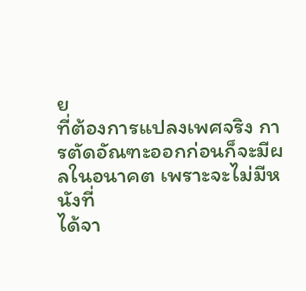ย
ที่ต้องการแปลงเพศจริง การตัดอัณฑะออกก่อนก็จะมีผลในอนาคต เพราะจะไม่มีหนังที่
ได้จา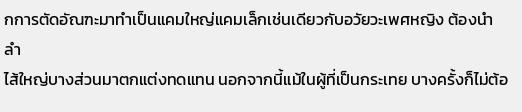กการตัดอัณฑะมาทำเป็นแคมใหญ่แคมเล็กเช่นเดียวกับอวัยวะเพศหญิง ต้องนำลำ
ไส้ใหญ่บางส่วนมาตกแต่งทดแทน นอกจากนี้แม้ในผู้ที่เป็นกระเทย บางครั้งก็ไม่ต้อ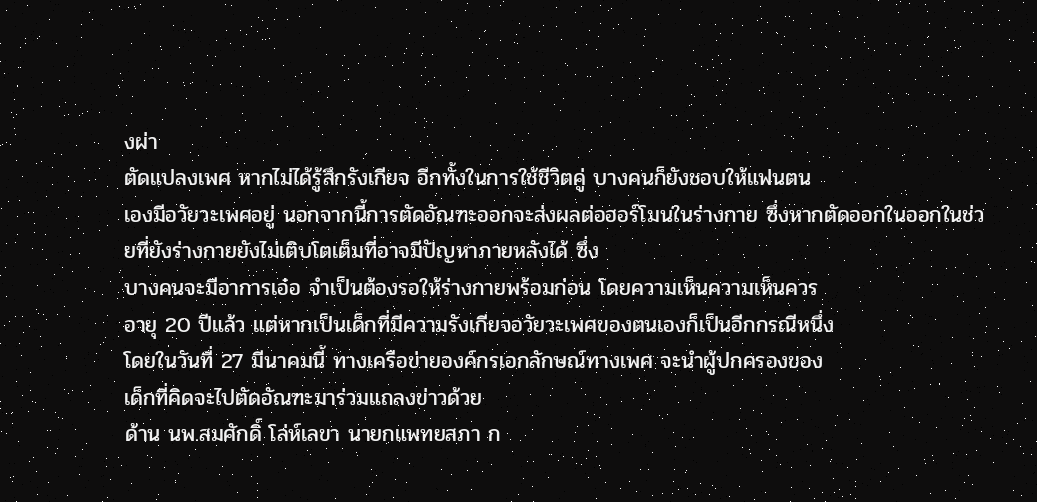งผ่า
ตัดแปลงเพศ หากไม่ได้รู้สึกรังเกียจ อีกทั้งในการใช้ชีวิตคู่ บางคนก็ยังชอบให้แฟนตน
เองมีอวัยวะเพศอยู่ นอกจากนี้การตัดอัณฑะออกจะส่งผลต่อฮอร์โมนในร่างกาย ซึ่งหากตัดออกในออกในช่วยที่ยังร่างกายยังไม่เติบโตเต็มที่อาจมีปัญหาภายหลังได้ ซึ่ง
บางคนจะมีอาการเอ๋อ จำเป็นต้องรอให้ร่างกายพร้อมก่อน โดยความเห็นความเห็นควร
อายุ 20 ปีแล้ว แต่หากเป็นเด็กที่มีความรังเกียจอวัยวะเพศของตนเองก็เป็นอีกกรณีหนึ่ง
โดยในวันที่ 27 มีนาคมนี้ ทางเครือข่ายองค์กรเอกลักษณ์ทางเพศ จะนำผู้ปกครองของ
เด็กที่คิดจะไปตัดอัณฑะมาร่วมแถลงข่าวด้วย
ด้าน นพ.สมศักดิ์ โล่ห์เลขา นายกแพทยสภา ก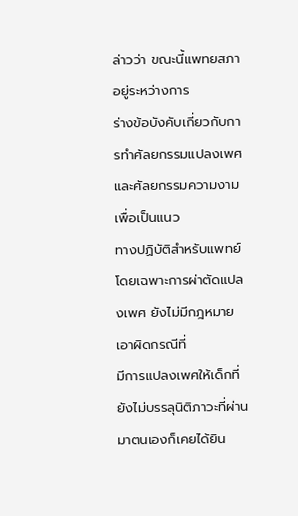ล่าวว่า ขณะนี้แพทยสภาอยู่ระหว่างการ
ร่างข้อบังคับเกี่ยวกับการทำศัลยกรรมแปลงเพศและศัลยกรรมความงาม เพื่อเป็นแนว
ทางปฏิบัติสำหรับแพทย์ โดยเฉพาะการผ่าตัดแปลงเพศ ยังไม่มีกฎหมายเอาผิดกรณีที่
มีการแปลงเพศให้เด็กที่ยังไม่บรรลุนิติภาวะที่ผ่านมาตนเองก็เคยได้ยิน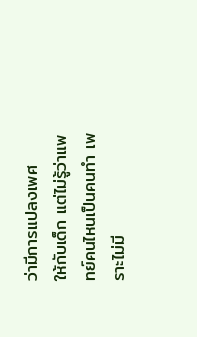ว่ามีการแปลงเพศ
ให้กับเด็ก แต่ไม่รู้ว่าแพทย์คนไหนเป็นคนทำ เพราะไม่มี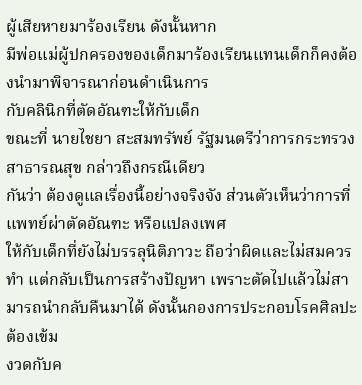ผู้เสียหายมาร้องเรียน ดังนั้นหาก
มีพ่อแม่ผู้ปกครองของเด็กมาร้องเรียนแทนเด็กก็คงต้องนำมาพิจารณาก่อนดำเนินการ
กับคลินิกที่ตัดอัณฑะให้กับเด็ก
ขณะที่ นายไชยา สะสมทรัพย์ รัฐมนตรีว่าการกระทรวงสาธารณสุข กล่าวถึงกรณีเดียว
กันว่า ต้องดูแลเรื่องนี้อย่างจริงจัง ส่วนตัวเห็นว่าการที่แพทย์ผ่าตัดอัณฑะ หรือแปลงเพศ
ให้กับเด็กที่ยังไม่บรรลุนิติภาวะ ถือว่าผิดและไม่สมควรทำ แต่กลับเป็นการสร้างปัญหา เพราะตัดไปแล้วไม่สามารถนำกลับคืนมาได้ ดังนั้นกองการประกอบโรคศิลปะต้องเข้ม
งวดกับค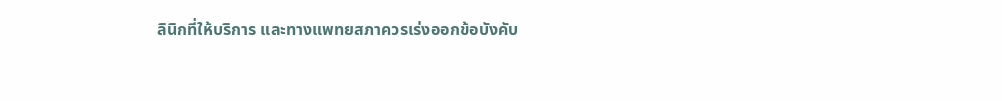ลินิกที่ให้บริการ และทางแพทยสภาควรเร่งออกข้อบังคับ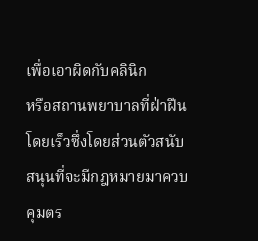เพื่อเอาผิดกับคลินิก
หรือสถานพยาบาลที่ฝ่าฝืนโดยเร็วซึ่งโดยส่วนตัวสนับสนุนที่จะมีกฎหมายมาควบคุมตร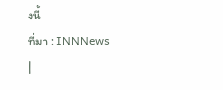งนี้
ที่มา : INNNews
|